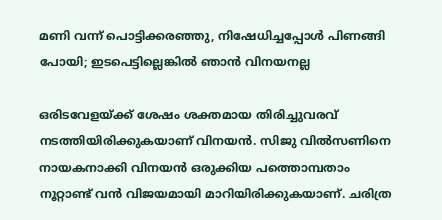മണി വന്ന് പൊട്ടിക്കരഞ്ഞു, നിഷേധിച്ചപ്പോള്‍ പിണങ്ങി പോയി; ഇടപെട്ടില്ലെങ്കില്‍ ഞാന്‍ വിനയനല്ല

ഒരിടവേളയ്ക്ക് ശേഷം ശക്തമായ തിരിച്ചുവരവ് നടത്തിയിരിക്കുകയാണ് വിനയന്‍. സിജു വില്‍സണിനെ നായകനാക്കി വിനയന്‍ ഒരുക്കിയ പത്തൊമ്പതാം നൂറ്റാണ്ട് വന്‍ വിജയമായി മാറിയിരിക്കുകയാണ്. ചരിത്ര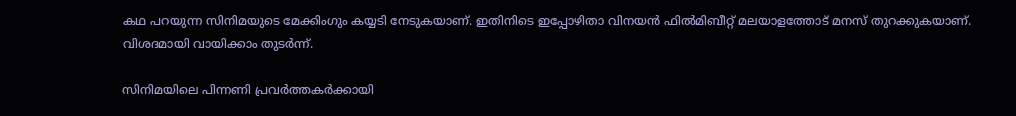കഥ പറയുന്ന സിനിമയുടെ മേക്കിംഗും കയ്യടി നേടുകയാണ്. ഇതിനിടെ ഇപ്പോഴിതാ വിനയന്‍ ഫില്‍മിബീറ്റ് മലയാളത്തോട് മനസ് തുറക്കുകയാണ്. വിശദമായി വായിക്കാം തുടര്‍ന്ന്.

സിനിമയിലെ പിന്നണി പ്രവര്‍ത്തകര്‍ക്കായി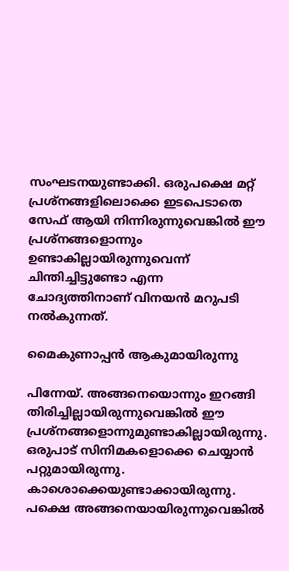സംഘടനയുണ്ടാക്കി. ഒരുപക്ഷെ മറ്റ് പ്രശ്‌നങ്ങളിലൊക്കെ ഇടപെടാതെ സേഫ് ആയി നിന്നിരുന്നുവെങ്കില്‍ ഈ പ്രശ്‌നങ്ങളൊന്നും ഉണ്ടാകില്ലായിരുന്നുവെന്ന് ചിന്തിച്ചിട്ടുണ്ടോ എന്ന ചോദ്യത്തിനാണ് വിനയന്‍ മറുപടി നല്‍കുന്നത്.

മൈകുണാപ്പന്‍ ആകുമായിരുന്നു

പിന്നേയ്. അങ്ങനെയൊന്നും ഇറങ്ങി തിരിച്ചില്ലായിരുന്നുവെങ്കില്‍ ഈ പ്രശ്‌നങ്ങളൊന്നുമുണ്ടാകില്ലായിരുന്നു. ഒരുപാട് സിനിമകളൊക്കെ ചെയ്യാന്‍ പറ്റുമായിരുന്നു. കാശൊക്കെയുണ്ടാക്കായിരുന്നു. പക്ഷെ അങ്ങനെയായിരുന്നുവെങ്കില്‍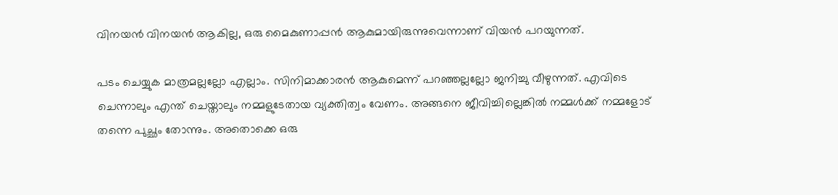വിനയന്‍ വിനയന്‍ ആകില്ല, ഒരു മൈകുണാപ്പന്‍ ആകുമായിരുന്നുവെന്നാണ് വിയന്‍ പറയുന്നത്.

പടം ചെയ്യുക മാത്രമല്ലല്ലോ എല്ലാം. സിനിമാക്കാരന്‍ ആകുമെന്ന് പറഞ്ഞല്ലല്ലോ ജനിച്ചു വീഴുന്നത്. എവിടെ ചെന്നാലും എന്ത് ചെയ്താലും നമ്മളുടേതായ വ്യക്തിത്വം വേണം. അങ്ങനെ ജീവിച്ചില്ലെങ്കില്‍ നമ്മള്‍ക്ക് നമ്മളോട് തന്നെ പുച്ഛം തോന്നും. അതൊക്കെ ഒരു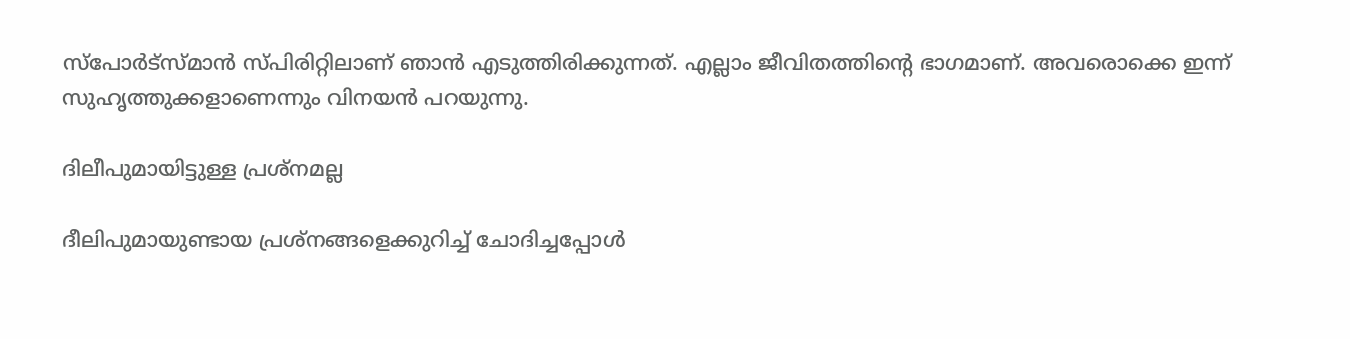സ്‌പോര്‍ട്‌സ്മാന്‍ സ്പിരിറ്റിലാണ് ഞാന്‍ എടുത്തിരിക്കുന്നത്. എല്ലാം ജീവിതത്തിന്റെ ഭാഗമാണ്. അവരൊക്കെ ഇന്ന് സുഹൃത്തുക്കളാണെന്നും വിനയന്‍ പറയുന്നു.

ദിലീപുമായിട്ടുള്ള പ്രശ്‌നമല്ല

ദീലിപുമായുണ്ടായ പ്രശ്‌നങ്ങളെക്കുറിച്ച് ചോദിച്ചപ്പോള്‍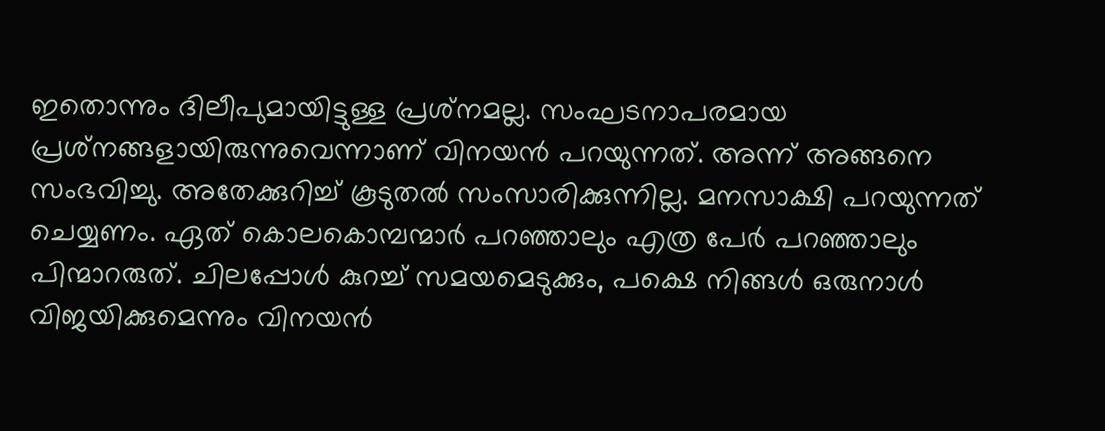ഇതൊന്നും ദിലീപുമായിട്ടുള്ള പ്രശ്‌നമല്ല. സംഘടനാപരമായ പ്രശ്‌നങ്ങളായിരുന്നുവെന്നാണ് വിനയന്‍ പറയുന്നത്. അന്ന് അങ്ങനെ സംഭവിച്ചു. അതേക്കുറിച്ച് കൂടുതല്‍ സംസാരിക്കുന്നില്ല. മനസാക്ഷി പറയുന്നത് ചെയ്യണം. ഏത് കൊലകൊമ്പന്മാര്‍ പറഞ്ഞാലും എത്ര പേര്‍ പറഞ്ഞാലും പിന്മാറരുത്. ചിലപ്പോള്‍ കുറച്ച് സമയമെടുക്കും, പക്ഷെ നിങ്ങള്‍ ഒരുനാള്‍ വിജയിക്കുമെന്നും വിനയന്‍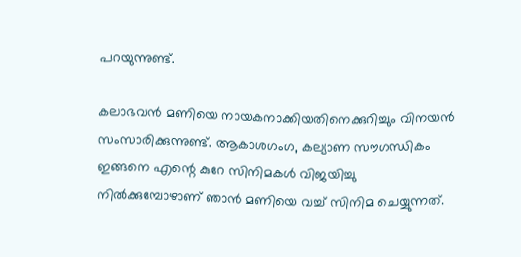പറയുന്നുണ്ട്.

കലാഭവന്‍ മണിയെ നായകനാക്കിയതിനെക്കുറിച്ചും വിനയന്‍ സംസാരിക്കുന്നുണ്ട്. ആകാശഗംഗ, കല്യാണ സൗഗന്ധികം ഇങ്ങനെ എന്റെ കുറേ സിനിമകള്‍ വിജയിച്ചു നില്‍ക്കുമ്പോഴാണ് ഞാന്‍ മണിയെ വച്ച് സിനിമ ചെയ്യുന്നത്.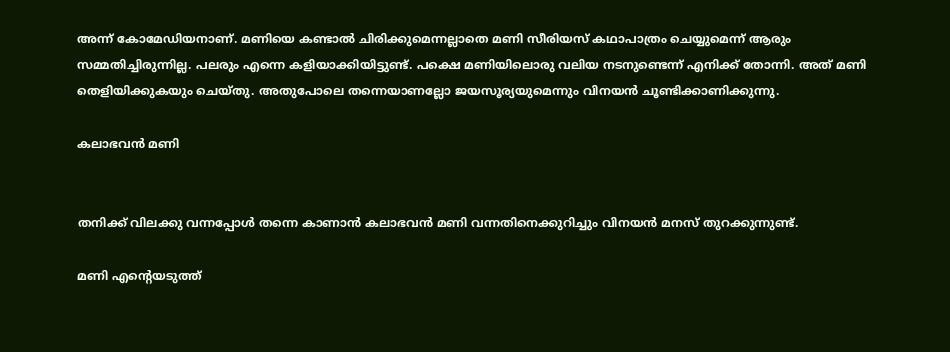അന്ന് കോമേഡിയനാണ്. മണിയെ കണ്ടാല്‍ ചിരിക്കുമെന്നല്ലാതെ മണി സീരിയസ് കഥാപാത്രം ചെയ്യുമെന്ന് ആരും സമ്മതിച്ചിരുന്നില്ല. പലരും എന്നെ കളിയാക്കിയിട്ടുണ്ട്. പക്ഷെ മണിയിലൊരു വലിയ നടനുണ്ടെന്ന് എനിക്ക് തോന്നി. അത് മണി തെളിയിക്കുകയും ചെയ്തു. അതുപോലെ തന്നെയാണല്ലോ ജയസൂര്യയുമെന്നും വിനയന്‍ ചൂണ്ടിക്കാണിക്കുന്നു.

കലാഭവന്‍ മണി


തനിക്ക് വിലക്കു വന്നപ്പോള്‍ തന്നെ കാണാന്‍ കലാഭവന്‍ മണി വന്നതിനെക്കുറിച്ചും വിനയന്‍ മനസ് തുറക്കുന്നുണ്ട്.

മണി എന്റെയടുത്ത്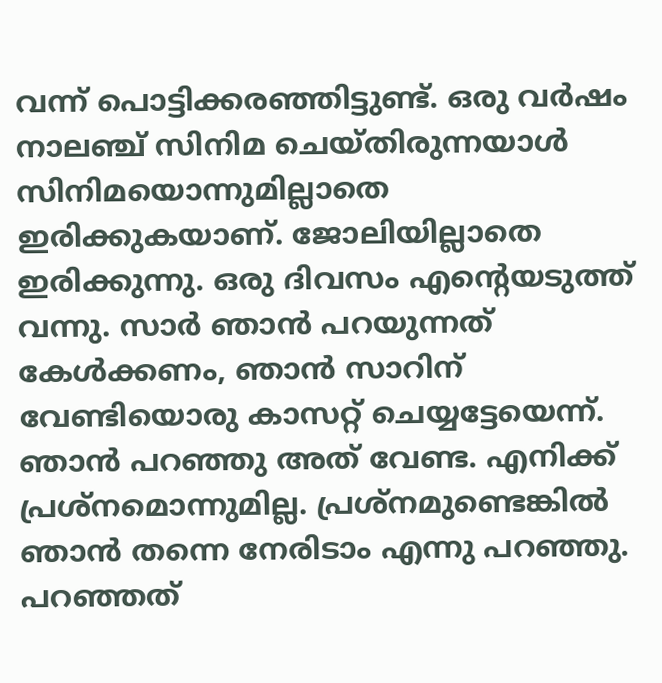വന്ന് പൊട്ടിക്കരഞ്ഞിട്ടുണ്ട്. ഒരു വര്‍ഷം നാലഞ്ച് സിനിമ ചെയ്തിരുന്നയാള്‍ സിനിമയൊന്നുമില്ലാതെ ഇരിക്കുകയാണ്. ജോലിയില്ലാതെ ഇരിക്കുന്നു. ഒരു ദിവസം എന്റെയടുത്ത് വന്നു. സാര്‍ ഞാന്‍ പറയുന്നത് കേള്‍ക്കണം, ഞാന്‍ സാറിന് വേണ്ടിയൊരു കാസറ്റ് ചെയ്യട്ടേയെന്ന്. ഞാന്‍ പറഞ്ഞു അത് വേണ്ട. എനിക്ക് പ്രശ്‌നമൊന്നുമില്ല. പ്രശ്‌നമുണ്ടെങ്കില്‍ ഞാന്‍ തന്നെ നേരിടാം എന്നു പറഞ്ഞു. പറഞ്ഞത്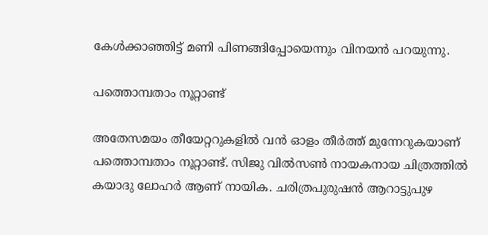കേള്‍ക്കാഞ്ഞിട്ട് മണി പിണങ്ങിപ്പോയെന്നും വിനയന്‍ പറയുന്നു.

പത്തൊമ്പതാം നൂറ്റാണ്ട്

അതേസമയം തീയേറ്ററുകളില്‍ വന്‍ ഓളം തീര്‍ത്ത് മുന്നേറുകയാണ് പത്തൊമ്പതാം നൂറ്റാണ്ട്. സിജു വില്‍സണ്‍ നായകനായ ചിത്രത്തില്‍ കയാദു ലോഹര്‍ ആണ് നായിക. ചരിത്രപുരുഷന്‍ ആറാട്ടുപുഴ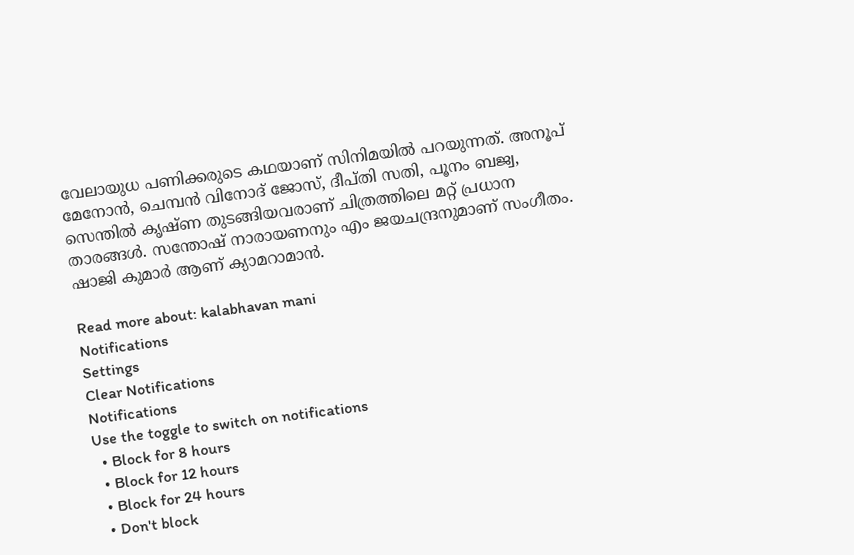വേലായുധ പണിക്കരുടെ കഥയാണ് സിനിമയില്‍ പറയുന്നത്. അനൂപ് മേനോന്‍, ചെമ്പന്‍ വിനോദ് ജോസ്, ദീപ്തി സതി, പൂനം ബജ്വ, സെന്തില്‍ കൃഷ്ണ തുടങ്ങിയവരാണ് ചിത്രത്തിലെ മറ്റ് പ്രധാന താരങ്ങള്‍. സന്തോഷ് നാരായണനും എം ജയചന്ദ്രനുമാണ് സംഗീതം. ഷാജി കുമാര്‍ ആണ് ക്യാമറാമാന്‍.

Read more about: kalabhavan mani
Notifications
Settings
Clear Notifications
Notifications
Use the toggle to switch on notifications
  • Block for 8 hours
  • Block for 12 hours
  • Block for 24 hours
  • Don't block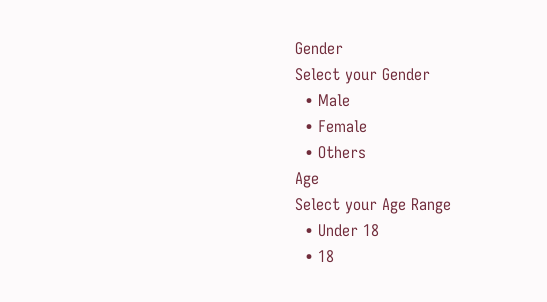Gender
Select your Gender
  • Male
  • Female
  • Others
Age
Select your Age Range
  • Under 18
  • 18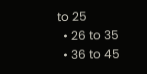to 25
  • 26 to 35
  • 36 to 45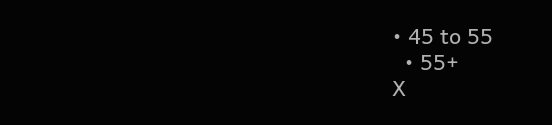• 45 to 55
  • 55+
X